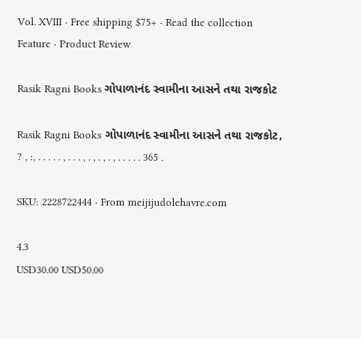Vol. XVIII · Free shipping $75+ · Read the collection
Feature · Product Review

Rasik Ragni Books ગોપાળાનંદ સ્વામીના આસને તથા રાજકોટ

Rasik Ragni Books ગોપાળાનંદ સ્વામીના આસને તથા રાજકોટ, ? , :, . . . . . , . . . , . , . , . , . . . . . 365 .

SKU: 2228722444 · From meijijudolehavre.com

4.3
USD30.00 USD50.00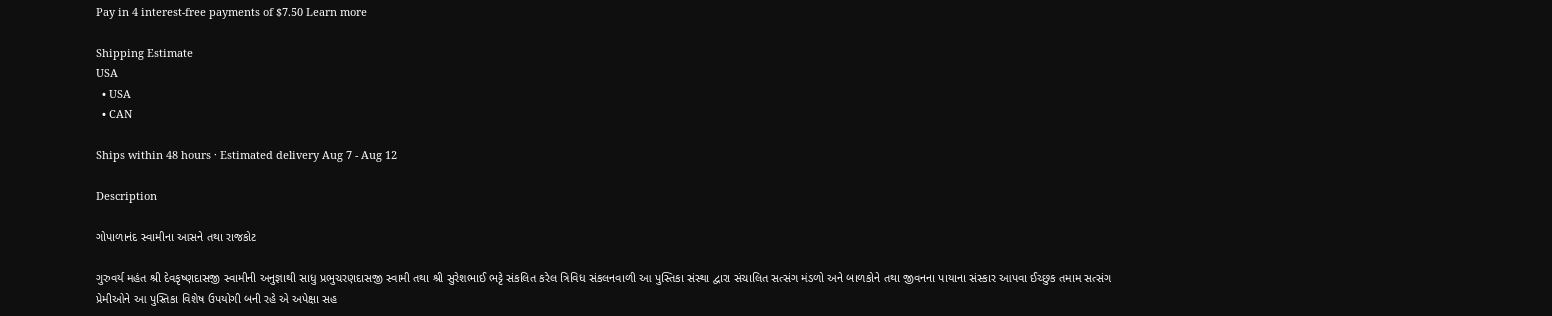Pay in 4 interest-free payments of $7.50 Learn more

Shipping Estimate
USA
  • USA
  • CAN

Ships within 48 hours · Estimated delivery Aug 7 - Aug 12

Description

ગોપાળાનંદ સ્વામીના આસને તથા રાજકોટ

ગુરુવર્ય મહંત શ્રી દેવકૃષ્ણદાસજી સ્વામીની અનુજ્ઞાથી સાધુ પ્રભુચરણદાસજી સ્વામી તથા શ્રી સુરેશભાઈ ભટ્ટે સંકલિત કરેલ ત્રિવિધ સંકલનવાળી આ પુસ્તિકા સંસ્થા દ્વારા સંચાલિત સત્સંગ મંડળો અને બાળકોને તથા જીવનના પાયાના સંસ્કાર આપવા ઈચ્છુક તમામ સત્સંગ પ્રેમીઓને આ પુસ્તિકા વિશેષ ઉપયોગી બની રહે એ અપેક્ષા સહ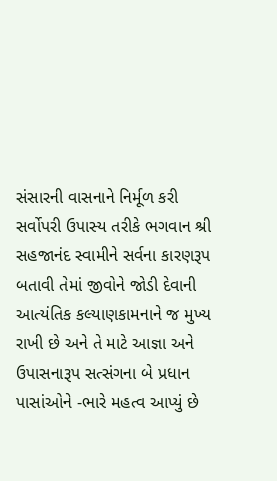સંસારની વાસનાને નિર્મૂળ કરી સર્વોપરી ઉપાસ્ય તરીકે ભગવાન શ્રી સહજાનંદ સ્વામીને સર્વના કારણરૂપ બતાવી તેમાં જીવોને જોડી દેવાની આત્યંતિક કલ્યાણકામનાને જ મુખ્ય રાખી છે અને તે માટે આજ્ઞા અને ઉપાસનારૂપ સત્સંગના બે પ્રધાન પાસાંઓને -ભારે મહત્વ આપ્યું છે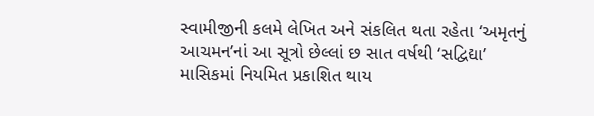સ્વામીજીની કલમે લેખિત અને સંકલિત થતા રહેતા ‘અમૃતનું આચમન’નાં આ સૂત્રો છેલ્લાં છ સાત વર્ષથી ‘સદ્વિદ્યા’ માસિકમાં નિયમિત પ્રકાશિત થાય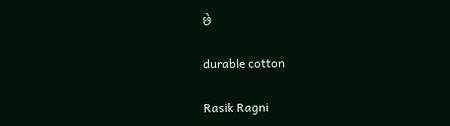છે

durable cotton

Rasik Ragni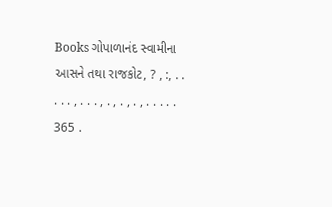Books ગોપાળાનંદ સ્વામીના આસને તથા રાજકોટ, ? , :, . . . . . , . . . , . , . , . , . . . . . 365 .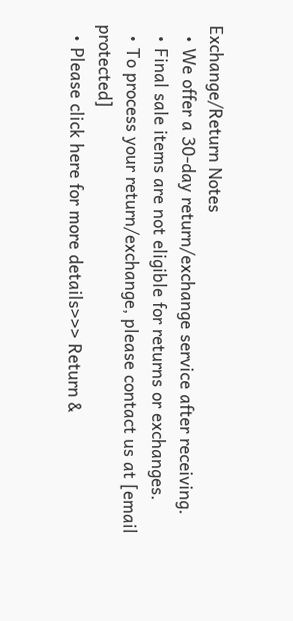Exchange/Return Notes
  • We offer a 30-day return/exchange service after receiving.
  • Final sale items are not eligible for returns or exchanges.
  • To process your return/exchange, please contact us at [email protected]
  • Please click here for more details>>> Return &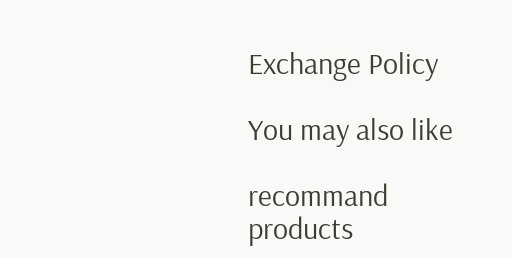Exchange Policy

You may also like

recommand products